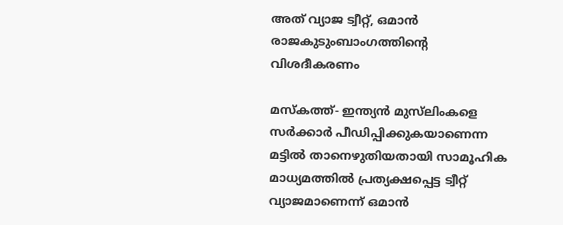അത് വ്യാജ ട്വീറ്റ്, ഒമാന്‍ രാജകുടുംബാംഗത്തിന്റെ വിശദീകരണം

മസ്‌കത്ത്- ഇന്ത്യന്‍ മുസ്‌ലിംകളെ സര്‍ക്കാര്‍ പീഡിപ്പിക്കുകയാണെന്ന മട്ടില്‍ താനെഴുതിയതായി സാമൂഹിക മാധ്യമത്തില്‍ പ്രത്യക്ഷപ്പെട്ട ട്വീറ്റ് വ്യാജമാണെന്ന് ഒമാന്‍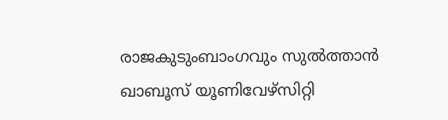രാജകുടുംബാംഗവും സുല്‍ത്താന്‍ ഖാബൂസ് യൂണിവേഴ്‌സിറ്റി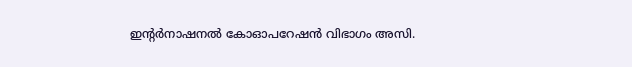ഇന്റര്‍നാഷനല്‍ കോഓപറേഷന്‍ വിഭാഗം അസി.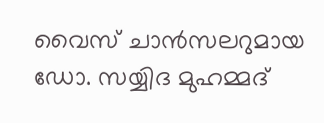വൈസ് ചാന്‍സലറുമായ ഡോ. സയ്യിദ മുഹമ്മദ്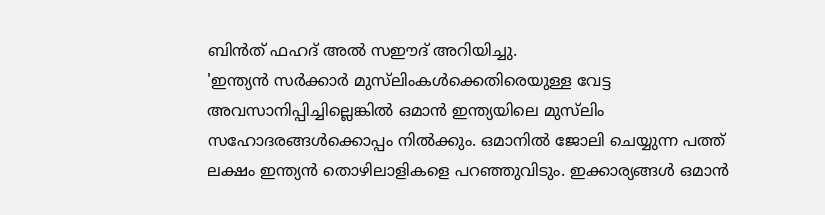ബിന്‍ത് ഫഹദ് അല്‍ സഈദ് അറിയിച്ചു.
'ഇന്ത്യന്‍ സര്‍ക്കാര്‍ മുസ്‌ലിംകള്‍ക്കെതിരെയുള്ള വേട്ട അവസാനിപ്പിച്ചില്ലെങ്കില്‍ ഒമാന്‍ ഇന്ത്യയിലെ മുസ്‌ലിം സഹോദരങ്ങള്‍ക്കൊപ്പം നില്‍ക്കും. ഒമാനില്‍ ജോലി ചെയ്യുന്ന പത്ത് ലക്ഷം ഇന്ത്യന്‍ തൊഴിലാളികളെ പറഞ്ഞുവിടും. ഇക്കാര്യങ്ങള്‍ ഒമാന്‍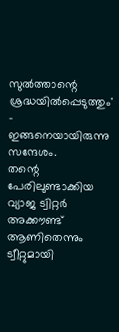സുല്‍ത്താന്റെ ശ്രദ്ധയില്‍പ്പെടുത്തും' - ഇങ്ങനെയായിരുന്നു സന്ദേശം.
തന്റെ പേരിലുണ്ടാക്കിയ വ്യാജ ട്വിറ്റര്‍ അക്കൗണ്ട് ആണിതെന്നും ട്വീറ്റുമായി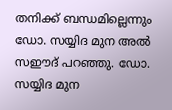തനിക്ക് ബന്ധമില്ലെന്നും ഡോ. സയ്യിദ മുന അല്‍ സഈദ് പറഞ്ഞു. ഡോ. സയ്യിദ മുന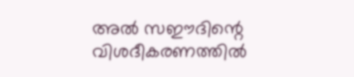അല്‍ സഈദിന്റെ വിശദീകരണത്തില്‍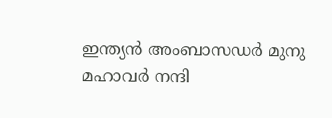ഇന്ത്യന്‍ അംബാസഡര്‍ മുനു മഹാവര്‍ നന്ദി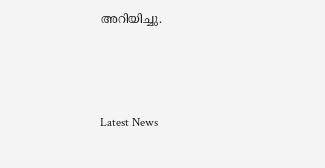അറിയിച്ചു.



Latest News